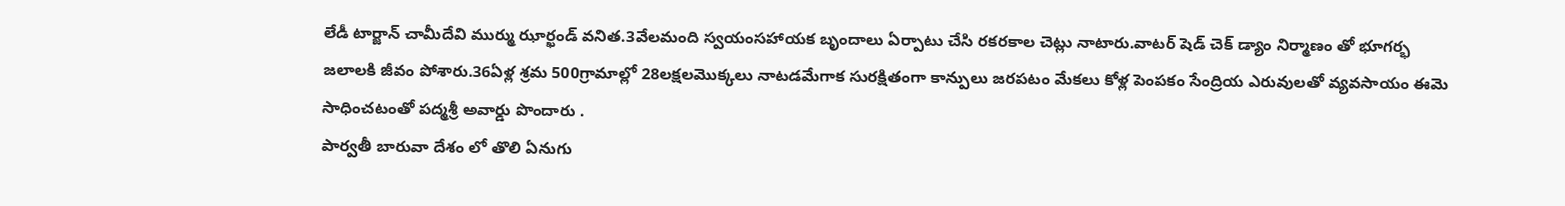లేడీ టార్జాన్ చామీదేవి ముర్ము ఝార్ఖండ్ వనిత.3వేలమంది స్వయంసహాయక బృందాలు ఏర్పాటు చేసి రకరకాల చెట్లు నాటారు.వాటర్ షెడ్ చెక్ డ్యాం నిర్మాణం తో భూగర్భ జలాలకి జీవం పోశారు.36ఏళ్ల శ్రమ 500గ్రామాల్లో 28లక్షలమొక్కలు నాటడమేగాక సురక్షితంగా కాన్పులు జరపటం మేకలు కోళ్ల పెంపకం సేంద్రియ ఎరువులతో వ్యవసాయం ఈమె సాధించటంతో పద్మశ్రీ అవార్డు పొందారు .
పార్వతీ బారువా దేశం లో తొలి ఏనుగు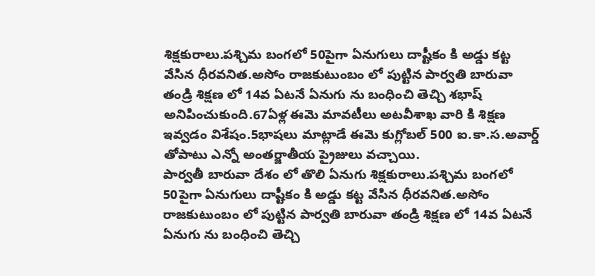శిక్షకురాలు.పశ్చిమ బంగలో 50పైగా ఏనుగులు దాష్టీకం కి అడ్డు కట్ట వేసిన ధీరవనిత.అసోం రాజకుటుంబం లో పుట్టిన పార్వతి బారువా తండ్రి శిక్షణ లో 14వ ఏటనే ఏనుగు ను బంధించి తెచ్చి శభాష్ అనిపించుకుంది.67ఏళ్ల ఈమె మావటీలు అటవీశాఖ వారి కి శిక్షణ ఇవ్వడం విశేషం.5భాషలు మాట్లాడే ఈమె కుగ్లోబల్ 500 ఐ.కా.స.అవార్డ్ తోపాటు ఎన్నో అంతర్జాతీయ ప్రైజులు వచ్చాయి.
పార్వతీ బారువా దేశం లో తొలి ఏనుగు శిక్షకురాలు.పశ్చిమ బంగలో 50పైగా ఏనుగులు దాష్టీకం కి అడ్డు కట్ట వేసిన ధీరవనిత.అసోం రాజకుటుంబం లో పుట్టిన పార్వతి బారువా తండ్రి శిక్షణ లో 14వ ఏటనే ఏనుగు ను బంధించి తెచ్చి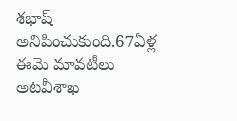శభాష్ అనిపించుకుంది.67ఏళ్ల ఈమె మావటీలు అటవీశాఖ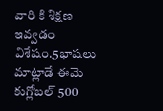వారి కి శిక్షణ ఇవ్వడం విశేషం.5భాషలు మాట్లాడే ఈమె కుగ్లోబల్ 500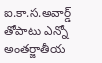ఐ.కా.స.అవార్డ్ తోపాటు ఎన్నో అంతర్జాతీయ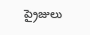ప్రైజులు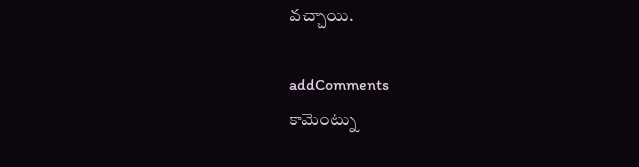వచ్చాయి.

addComments
కామెంట్ను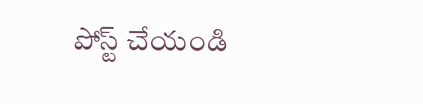పోస్ట్ చేయండి